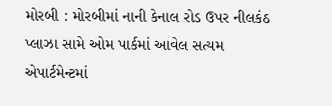મોરબી : મોરબીમાં નાની કેનાલ રોડ ઉપર નીલકંઠ પ્લાઝા સામે ઓમ પાર્કમાં આવેલ સત્યમ એપાર્ટમેન્ટમાં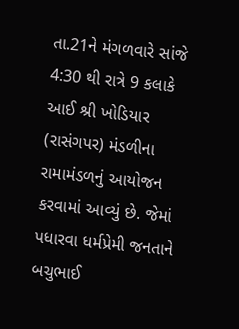તા.21ને મંગળવારે સાંજે 4:30 થી રાત્રે 9 કલાકે આઈ શ્રી ખોડિયાર (રાસંગપર) મંડળીના રામામંડળનું આયોજન કરવામાં આવ્યું છે. જેમાં પધારવા ધર્મપ્રેમી જનતાને બચુભાઈ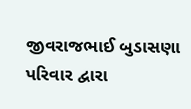જીવરાજભાઈ બુડાસણા પરિવાર દ્વારા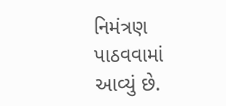નિમંત્રણ પાઠવવામાં આવ્યું છે.